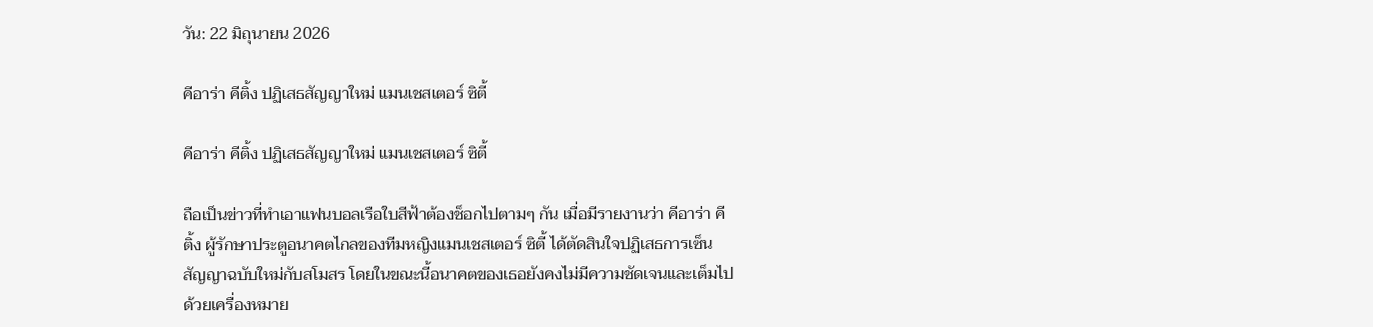วัน: 22 มิถุนายน 2026

คีอาร่า คีติ้ง ปฏิเสธสัญญาใหม่ แมนเชสเตอร์ ซิตี้

คีอาร่า คีติ้ง ปฏิเสธสัญญาใหม่ แมนเชสเตอร์ ซิตี้

ถือเป็นข่าวที่ทำเอาแฟนบอลเรือใบสีฟ้าต้องช็อกไปตามๆ กัน เมื่อมีรายงานว่า คีอาร่า คีติ้ง ผู้รักษาประตูอนาคตไกลของทีมหญิงแมนเชสเตอร์ ซิตี้ ได้ตัดสินใจปฏิเสธการเซ็นสัญญาฉบับใหม่กับสโมสร โดยในขณะนี้อนาคตของเธอยังคงไม่มีความชัดเจนและเต็มไปด้วยเครื่องหมาย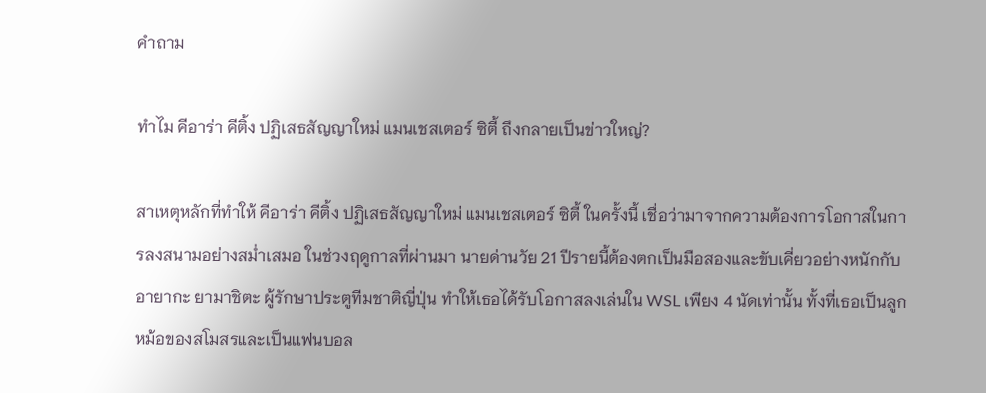คำถาม

ทำไม คีอาร่า คีติ้ง ปฏิเสธสัญญาใหม่ แมนเชสเตอร์ ซิตี้ ถึงกลายเป็นข่าวใหญ่?

สาเหตุหลักที่ทำให้ คีอาร่า คีติ้ง ปฏิเสธสัญญาใหม่ แมนเชสเตอร์ ซิตี้ ในครั้งนี้ เชื่อว่ามาจากความต้องการโอกาสในการลงสนามอย่างสม่ำเสมอ ในช่วงฤดูกาลที่ผ่านมา นายด่านวัย 21 ปีรายนี้ต้องตกเป็นมือสองและขับเคี่ยวอย่างหนักกับ อายากะ ยามาชิตะ ผู้รักษาประตูทีมชาติญี่ปุ่น ทำให้เธอได้รับโอกาสลงเล่นใน WSL เพียง 4 นัดเท่านั้น ทั้งที่เธอเป็นลูกหม้อของสโมสรและเป็นแฟนบอล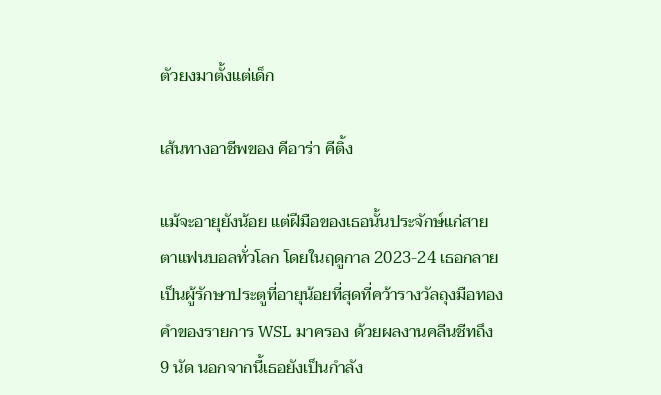ตัวยงมาตั้งแต่เด็ก

เส้นทางอาชีพของ คีอาร่า คีติ้ง

แม้จะอายุยังน้อย แต่ฝีมือของเธอนั้นประจักษ์แก่สายตาแฟนบอลทั่วโลก โดยในฤดูกาล 2023-24 เธอกลายเป็นผู้รักษาประตูที่อายุน้อยที่สุดที่คว้ารางวัลถุงมือทองคำของรายการ WSL มาครอง ด้วยผลงานคลีนชีทถึง 9 นัด นอกจากนี้เธอยังเป็นกำลัง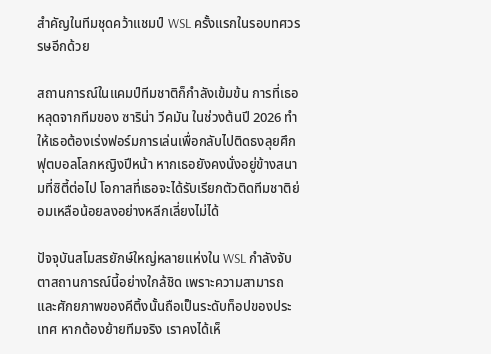สำคัญในทีมชุดคว้าแชมป์ WSL ครั้งแรกในรอบทศวรรษอีกด้วย

สถานการณ์ในแคมป์ทีมชาติก็กำลังเข้มข้น การที่เธอหลุดจากทีมของ ซาริน่า วีคมัน ในช่วงต้นปี 2026 ทำให้เธอต้องเร่งฟอร์มการเล่นเพื่อกลับไปติดธงลุยศึกฟุตบอลโลกหญิงปีหน้า หากเธอยังคงนั่งอยู่ข้างสนามที่ซิตี้ต่อไป โอกาสที่เธอจะได้รับเรียกตัวติดทีมชาติย่อมเหลือน้อยลงอย่างหลีกเลี่ยงไม่ได้

ปัจจุบันสโมสรยักษ์ใหญ่หลายแห่งใน WSL กำลังจับตาสถานการณ์นี้อย่างใกล้ชิด เพราะความสามารถและศักยภาพของคีติ้งนั้นถือเป็นระดับท็อปของประเทศ หากต้องย้ายทีมจริง เราคงได้เห็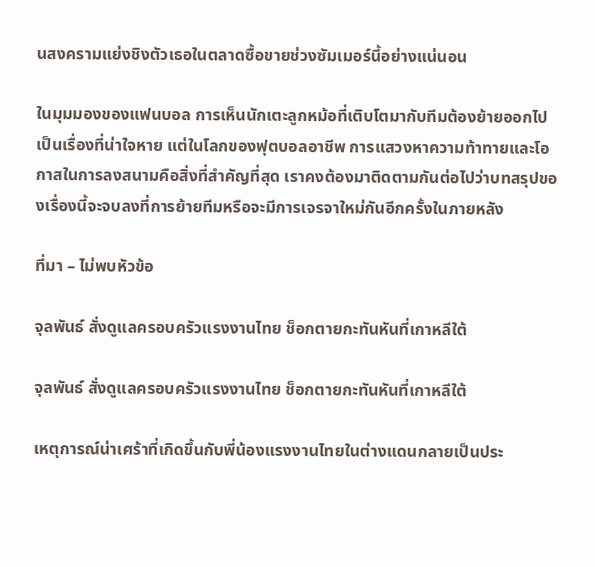นสงครามแย่งชิงตัวเธอในตลาดซื้อขายช่วงซัมเมอร์นี้อย่างแน่นอน

ในมุมมองของแฟนบอล การเห็นนักเตะลูกหม้อที่เติบโตมากับทีมต้องย้ายออกไปเป็นเรื่องที่น่าใจหาย แต่ในโลกของฟุตบอลอาชีพ การแสวงหาความท้าทายและโอกาสในการลงสนามคือสิ่งที่สำคัญที่สุด เราคงต้องมาติดตามกันต่อไปว่าบทสรุปของเรื่องนี้จะจบลงที่การย้ายทีมหรือจะมีการเจรจาใหม่กันอีกครั้งในภายหลัง

ที่มา – ไม่พบหัวข้อ

จุลพันธ์ สั่งดูแลครอบครัวแรงงานไทย ช็อกตายกะทันหันที่เกาหลีใต้

จุลพันธ์ สั่งดูแลครอบครัวแรงงานไทย ช็อกตายกะทันหันที่เกาหลีใต้

เหตุการณ์น่าเศร้าที่เกิดขึ้นกับพี่น้องแรงงานไทยในต่างแดนกลายเป็นประ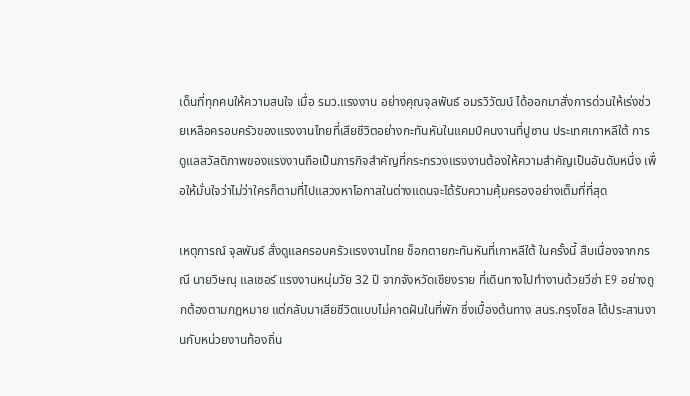เด็นที่ทุกคนให้ความสนใจ เมื่อ รมว.แรงงาน อย่างคุณจุลพันธ์ อมรวิวัฒน์ ได้ออกมาสั่งการด่วนให้เร่งช่วยเหลือครอบครัวของแรงงานไทยที่เสียชีวิตอย่างกะทันหันในแคมป์คนงานที่ปูซาน ประเทศเกาหลีใต้ การดูแลสวัสดิภาพของแรงงานถือเป็นภารกิจสำคัญที่กระทรวงแรงงานต้องให้ความสำคัญเป็นอันดับหนึ่ง เพื่อให้มั่นใจว่าไม่ว่าใครก็ตามที่ไปแสวงหาโอกาสในต่างแดนจะได้รับความคุ้มครองอย่างเต็มที่ที่สุด

เหตุการณ์ จุลพันธ์ สั่งดูแลครอบครัวแรงงานไทย ช็อกตายกะทันหันที่เกาหลีใต้ ในครั้งนี้ สืบเนื่องจากกรณี นายวิษณุ แลเชอร์ แรงงานหนุ่มวัย 32 ปี จากจังหวัดเชียงราย ที่เดินทางไปทำงานด้วยวีซ่า E9 อย่างถูกต้องตามกฎหมาย แต่กลับมาเสียชีวิตแบบไม่คาดฝันในที่พัก ซึ่งเบื้องต้นทาง สนร.กรุงโซล ได้ประสานงานกับหน่วยงานท้องถิ่น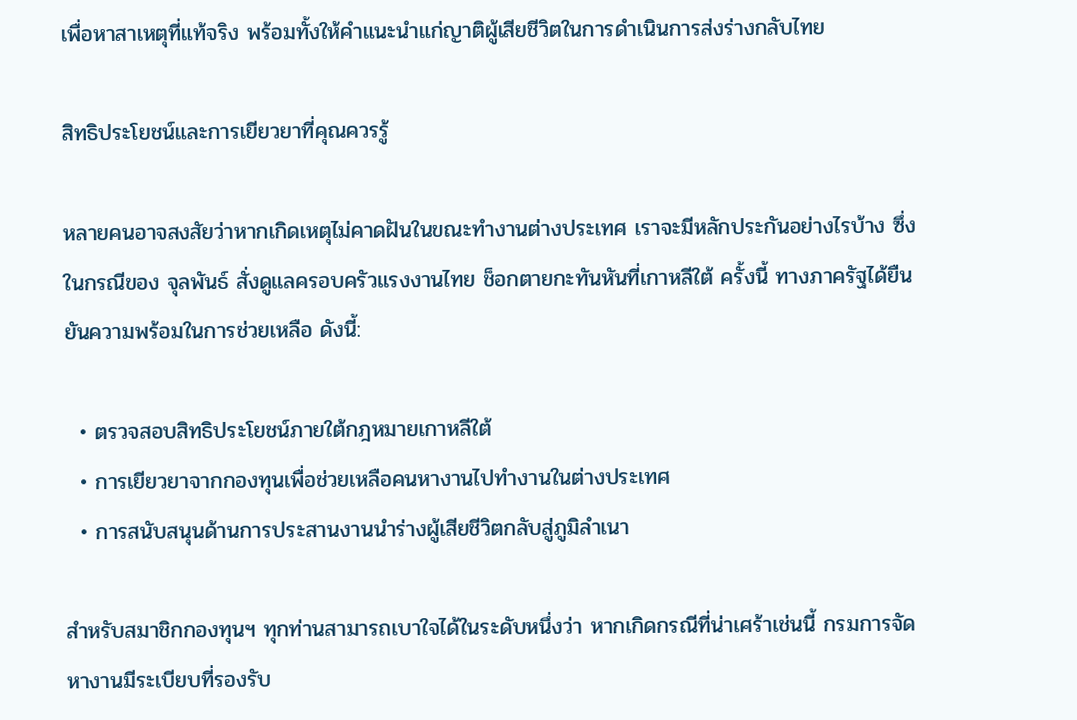เพื่อหาสาเหตุที่แท้จริง พร้อมทั้งให้คำแนะนำแก่ญาติผู้เสียชีวิตในการดำเนินการส่งร่างกลับไทย

สิทธิประโยชน์และการเยียวยาที่คุณควรรู้

หลายคนอาจสงสัยว่าหากเกิดเหตุไม่คาดฝันในขณะทำงานต่างประเทศ เราจะมีหลักประกันอย่างไรบ้าง ซึ่งในกรณีของ จุลพันธ์ สั่งดูแลครอบครัวแรงงานไทย ช็อกตายกะทันหันที่เกาหลีใต้ ครั้งนี้ ทางภาครัฐได้ยืนยันความพร้อมในการช่วยเหลือ ดังนี้:

  • ตรวจสอบสิทธิประโยชน์ภายใต้กฎหมายเกาหลีใต้
  • การเยียวยาจากกองทุนเพื่อช่วยเหลือคนหางานไปทำงานในต่างประเทศ
  • การสนับสนุนด้านการประสานงานนำร่างผู้เสียชีวิตกลับสู่ภูมิลำเนา

สำหรับสมาชิกกองทุนฯ ทุกท่านสามารถเบาใจได้ในระดับหนึ่งว่า หากเกิดกรณีที่น่าเศร้าเช่นนี้ กรมการจัดหางานมีระเบียบที่รองรับ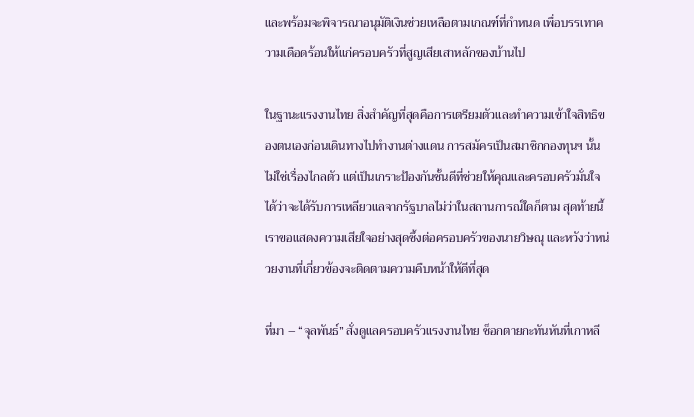และพร้อมจะพิจารณาอนุมัติเงินช่วยเหลือตามเกณฑ์ที่กำหนด เพื่อบรรเทาความเดือดร้อนให้แก่ครอบครัวที่สูญเสียเสาหลักของบ้านไป

ในฐานะแรงงานไทย สิ่งสำคัญที่สุดคือการเตรียมตัวและทำความเข้าใจสิทธิของตนเองก่อนเดินทางไปทำงานต่างแดน การสมัครเป็นสมาชิกกองทุนฯ นั้นไม่ใช่เรื่องไกลตัว แต่เป็นเกราะป้องกันชั้นดีที่ช่วยให้คุณและครอบครัวมั่นใจได้ว่าจะได้รับการเหลียวแลจากรัฐบาลไม่ว่าในสถานการณ์ใดก็ตาม สุดท้ายนี้เราขอแสดงความเสียใจอย่างสุดซึ้งต่อครอบครัวของนายวิษณุ และหวังว่าหน่วยงานที่เกี่ยวข้องจะติดตามความคืบหน้าให้ดีที่สุด

ที่มา – “จุลพันธ์” สั่งดูแลครอบครัวแรงงานไทย ช็อกตายกะทันหันที่เกาหลี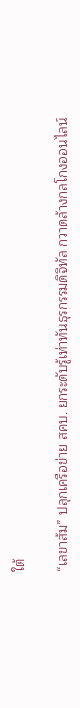ใต้

“เลขาส้ม” ปลุกเครือข่าย สคบ. ยกระดับรู้เท่าทันธุรกรรมดิจิทัล กวาดล้างกลโกงออนไลน์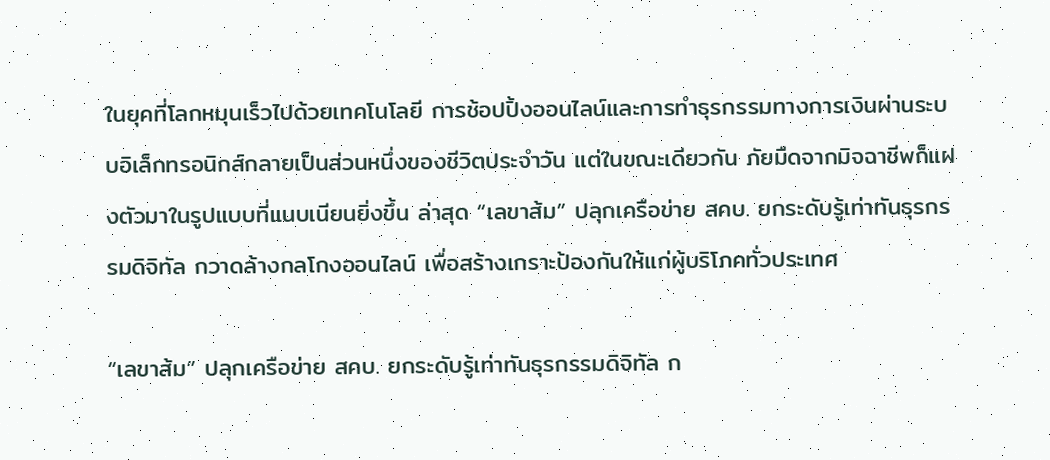ในยุคที่โลกหมุนเร็วไปด้วยเทคโนโลยี การช้อปปิ้งออนไลน์และการทำธุรกรรมทางการเงินผ่านระบบอิเล็กทรอนิกส์กลายเป็นส่วนหนึ่งของชีวิตประจำวัน แต่ในขณะเดียวกัน ภัยมืดจากมิจฉาชีพก็แฝงตัวมาในรูปแบบที่แนบเนียนยิ่งขึ้น ล่าสุด “เลขาส้ม” ปลุกเครือข่าย สคบ. ยกระดับรู้เท่าทันธุรกรรมดิจิทัล กวาดล้างกลโกงออนไลน์ เพื่อสร้างเกราะป้องกันให้แก่ผู้บริโภคทั่วประเทศ

“เลขาส้ม” ปลุกเครือข่าย สคบ. ยกระดับรู้เท่าทันธุรกรรมดิจิทัล ก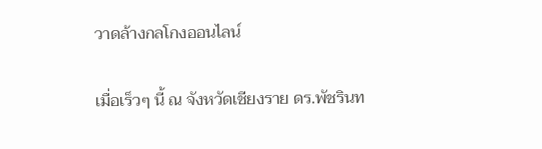วาดล้างกลโกงออนไลน์

เมื่อเร็วๆ นี้ ณ จังหวัดเชียงราย ดร.พัชรินท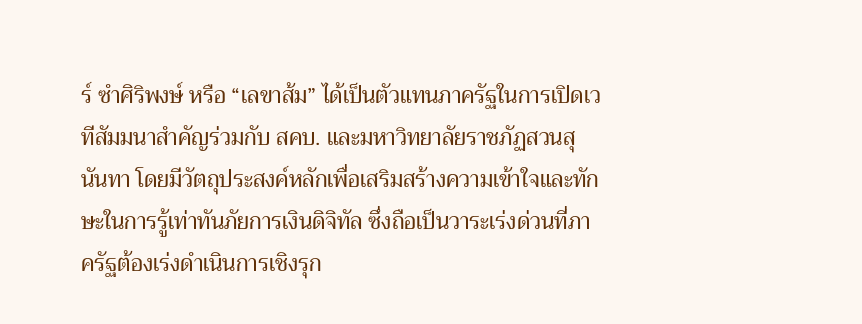ร์ ซำศิริพงษ์ หรือ “เลขาส้ม” ได้เป็นตัวแทนภาครัฐในการเปิดเวทีสัมมนาสำคัญร่วมกับ สคบ. และมหาวิทยาลัยราชภัฏสวนสุนันทา โดยมีวัตถุประสงค์หลักเพื่อเสริมสร้างความเข้าใจและทักษะในการรู้เท่าทันภัยการเงินดิจิทัล ซึ่งถือเป็นวาระเร่งด่วนที่ภาครัฐต้องเร่งดำเนินการเชิงรุก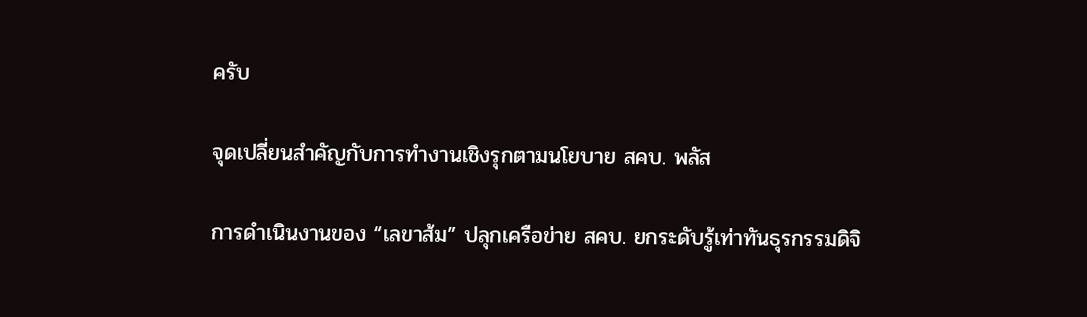ครับ

จุดเปลี่ยนสำคัญกับการทำงานเชิงรุกตามนโยบาย สคบ. พลัส

การดำเนินงานของ “เลขาส้ม” ปลุกเครือข่าย สคบ. ยกระดับรู้เท่าทันธุรกรรมดิจิ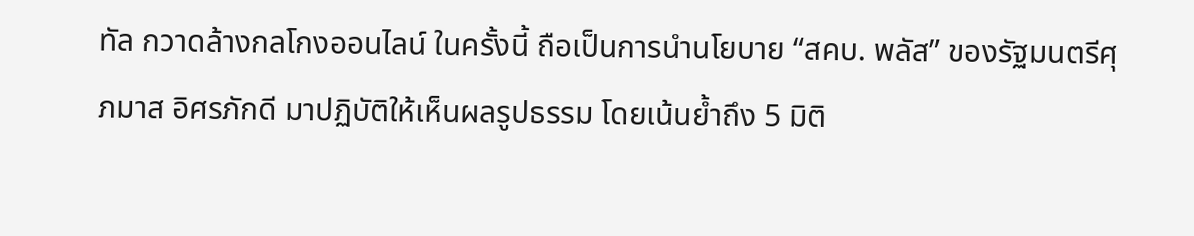ทัล กวาดล้างกลโกงออนไลน์ ในครั้งนี้ ถือเป็นการนำนโยบาย “สคบ. พลัส” ของรัฐมนตรีศุภมาส อิศรภักดี มาปฏิบัติให้เห็นผลรูปธรรม โดยเน้นย้ำถึง 5 มิติ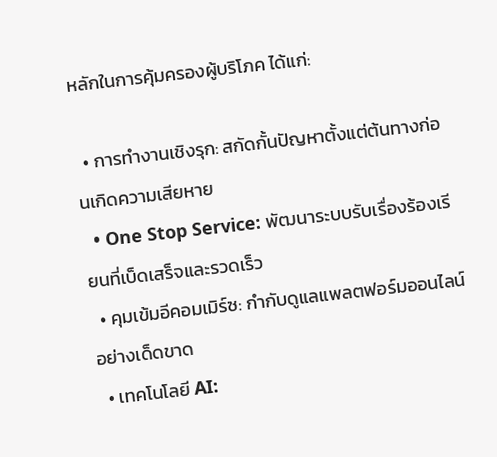หลักในการคุ้มครองผู้บริโภค ได้แก่:

  • การทำงานเชิงรุก: สกัดกั้นปัญหาตั้งแต่ต้นทางก่อนเกิดความเสียหาย
  • One Stop Service: พัฒนาระบบรับเรื่องร้องเรียนที่เบ็ดเสร็จและรวดเร็ว
  • คุมเข้มอีคอมเมิร์ซ: กำกับดูแลแพลตฟอร์มออนไลน์อย่างเด็ดขาด
  • เทคโนโลยี AI: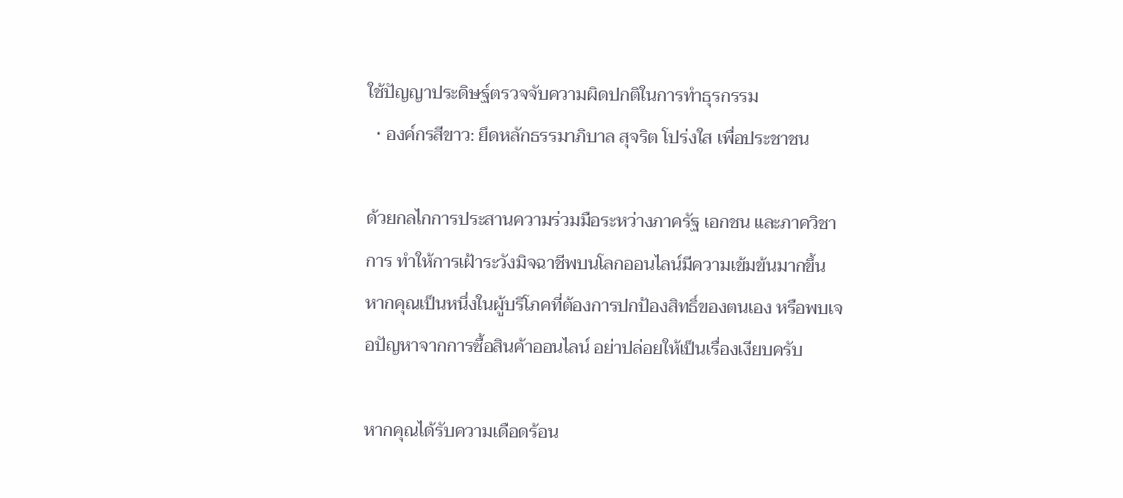ใช้ปัญญาประดิษฐ์ตรวจจับความผิดปกติในการทำธุรกรรม
  • องค์กรสีขาว: ยึดหลักธรรมาภิบาล สุจริต โปร่งใส เพื่อประชาชน

ด้วยกลไกการประสานความร่วมมือระหว่างภาครัฐ เอกชน และภาควิชาการ ทำให้การเฝ้าระวังมิจฉาชีพบนโลกออนไลน์มีความเข้มข้นมากขึ้น หากคุณเป็นหนึ่งในผู้บริโภคที่ต้องการปกป้องสิทธิ์ของตนเอง หรือพบเจอปัญหาจากการซื้อสินค้าออนไลน์ อย่าปล่อยให้เป็นเรื่องเงียบครับ

หากคุณได้รับความเดือดร้อน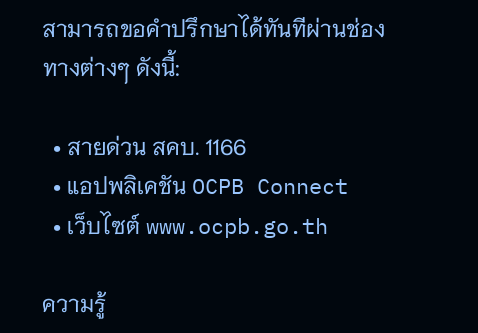สามารถขอคำปรึกษาได้ทันทีผ่านช่องทางต่างๆ ดังนี้:

  • สายด่วน สคบ. 1166
  • แอปพลิเคชัน OCPB Connect
  • เว็บไซต์ www.ocpb.go.th

ความรู้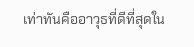เท่าทันคืออาวุธที่ดีที่สุดใน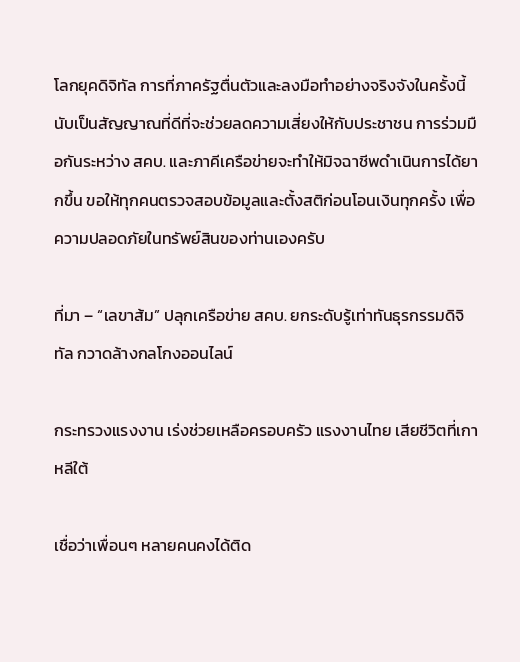โลกยุคดิจิทัล การที่ภาครัฐตื่นตัวและลงมือทำอย่างจริงจังในครั้งนี้ นับเป็นสัญญาณที่ดีที่จะช่วยลดความเสี่ยงให้กับประชาชน การร่วมมือกันระหว่าง สคบ. และภาคีเครือข่ายจะทำให้มิจฉาชีพดำเนินการได้ยากขึ้น ขอให้ทุกคนตรวจสอบข้อมูลและตั้งสติก่อนโอนเงินทุกครั้ง เพื่อความปลอดภัยในทรัพย์สินของท่านเองครับ

ที่มา – “เลขาส้ม” ปลุกเครือข่าย สคบ. ยกระดับรู้เท่าทันธุรกรรมดิจิทัล กวาดล้างกลโกงออนไลน์

กระทรวงแรงงาน เร่งช่วยเหลือครอบครัว แรงงานไทย เสียชีวิตที่เกาหลีใต้

เชื่อว่าเพื่อนๆ หลายคนคงได้ติด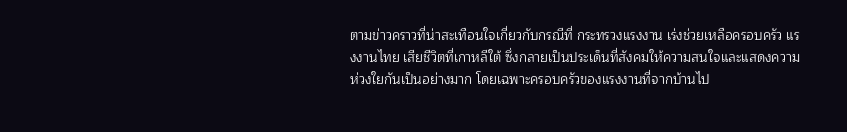ตามข่าวคราวที่น่าสะเทือนใจเกี่ยวกับกรณีที่ กระทรวงแรงงาน เร่งช่วยเหลือครอบครัว แรงงานไทย เสียชีวิตที่เกาหลีใต้ ซึ่งกลายเป็นประเด็นที่สังคมให้ความสนใจและแสดงความห่วงใยกันเป็นอย่างมาก โดยเฉพาะครอบครัวของแรงงานที่จากบ้านไป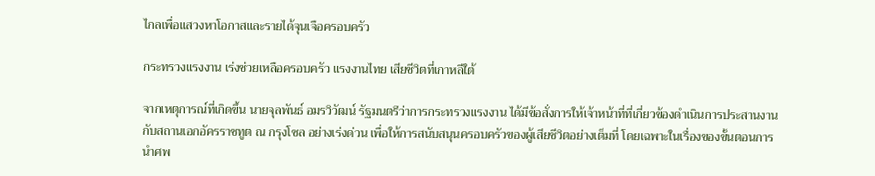ไกลเพื่อแสวงหาโอกาสและรายได้จุนเจือครอบครัว

กระทรวงแรงงาน เร่งช่วยเหลือครอบครัว แรงงานไทย เสียชีวิตที่เกาหลีใต้

จากเหตุการณ์ที่เกิดขึ้น นายจุลพันธ์ อมรวิวัฒน์ รัฐมนตรีว่าการกระทรวงแรงงาน ได้มีข้อสั่งการให้เจ้าหน้าที่ที่เกี่ยวข้องดำเนินการประสานงานกับสถานเอกอัครราชทูต ณ กรุงโซล อย่างเร่งด่วน เพื่อให้การสนับสนุนครอบครัวของผู้เสียชีวิตอย่างเต็มที่ โดยเฉพาะในเรื่องของขั้นตอนการนำศพ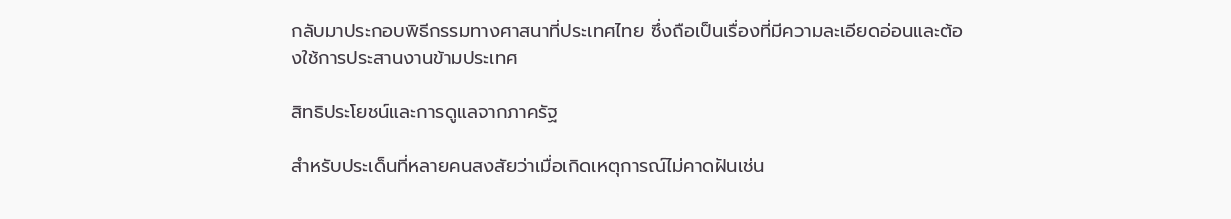กลับมาประกอบพิธีกรรมทางศาสนาที่ประเทศไทย ซึ่งถือเป็นเรื่องที่มีความละเอียดอ่อนและต้องใช้การประสานงานข้ามประเทศ

สิทธิประโยชน์และการดูแลจากภาครัฐ

สำหรับประเด็นที่หลายคนสงสัยว่าเมื่อเกิดเหตุการณ์ไม่คาดฝันเช่น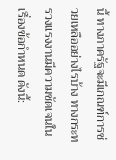นี้ ทางภาครัฐจะมีเกณฑ์การช่วยเหลืออย่างไรบ้าง ทางกระทรวงแรงงานมีความชัดเจนในเรื่องข้อกำหนด ดังนี้: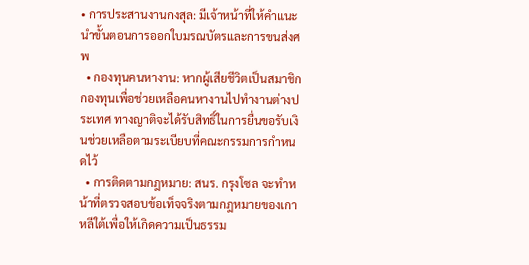• การประสานงานกงสุล: มีเจ้าหน้าที่ให้คำแนะนำขั้นตอนการออกใบมรณบัตรและการขนส่งศพ
  • กองทุนคนหางาน: หากผู้เสียชีวิตเป็นสมาชิกกองทุนเพื่อช่วยเหลือคนหางานไปทำงานต่างประเทศ ทางญาติจะได้รับสิทธิ์ในการยื่นขอรับเงินช่วยเหลือตามระเบียบที่คณะกรรมการกำหนดไว้
  • การติดตามกฎหมาย: สนร. กรุงโซล จะทำหน้าที่ตรวจสอบข้อเท็จจริงตามกฎหมายของเกาหลีใต้เพื่อให้เกิดความเป็นธรรม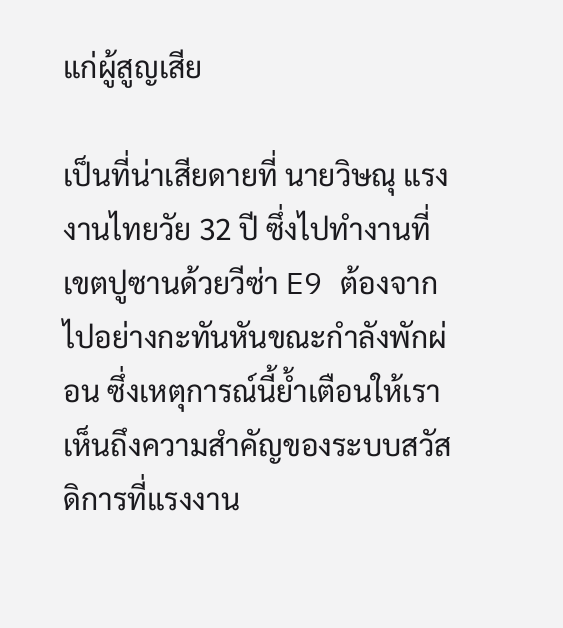แก่ผู้สูญเสีย

เป็นที่น่าเสียดายที่ นายวิษณุ แรงงานไทยวัย 32 ปี ซึ่งไปทำงานที่เขตปูซานด้วยวีซ่า E9 ต้องจากไปอย่างกะทันหันขณะกำลังพักผ่อน ซึ่งเหตุการณ์นี้ย้ำเตือนให้เราเห็นถึงความสำคัญของระบบสวัสดิการที่แรงงาน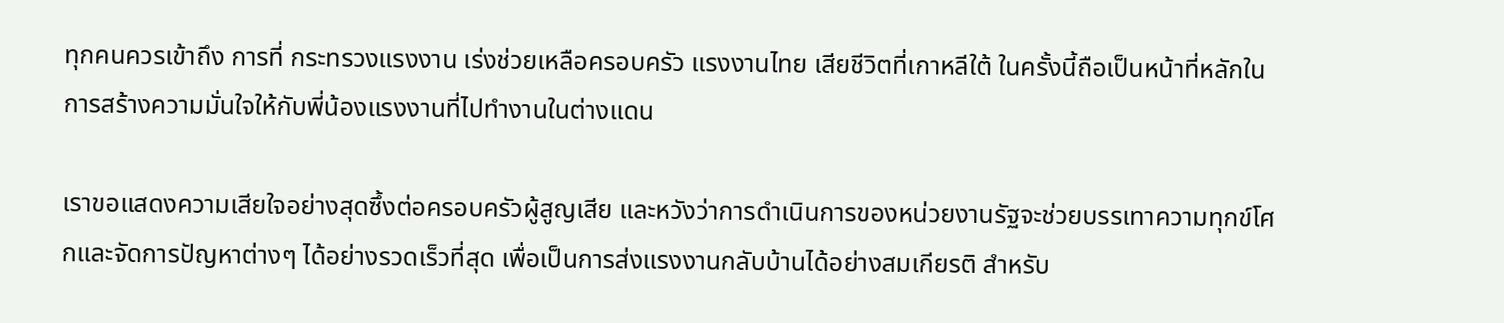ทุกคนควรเข้าถึง การที่ กระทรวงแรงงาน เร่งช่วยเหลือครอบครัว แรงงานไทย เสียชีวิตที่เกาหลีใต้ ในครั้งนี้ถือเป็นหน้าที่หลักในการสร้างความมั่นใจให้กับพี่น้องแรงงานที่ไปทำงานในต่างแดน

เราขอแสดงความเสียใจอย่างสุดซึ้งต่อครอบครัวผู้สูญเสีย และหวังว่าการดำเนินการของหน่วยงานรัฐจะช่วยบรรเทาความทุกข์โศกและจัดการปัญหาต่างๆ ได้อย่างรวดเร็วที่สุด เพื่อเป็นการส่งแรงงานกลับบ้านได้อย่างสมเกียรติ สำหรับ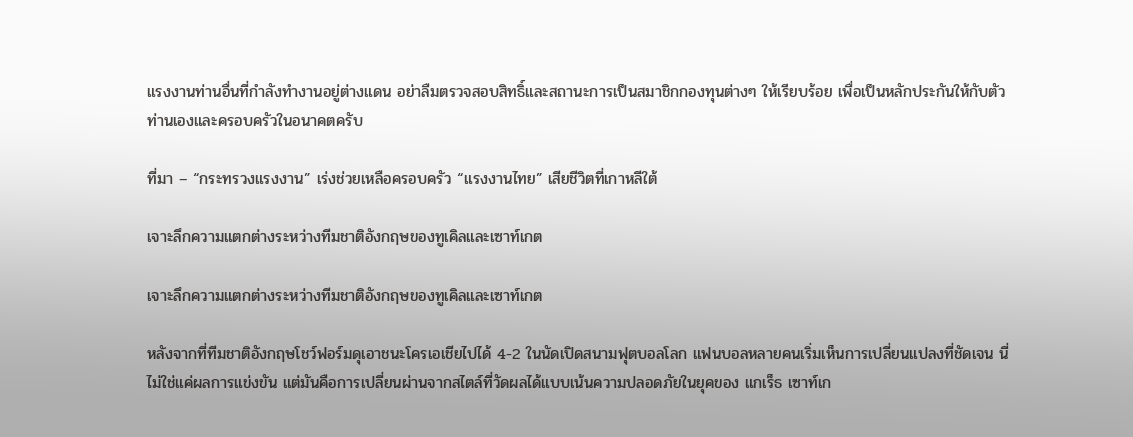แรงงานท่านอื่นที่กำลังทำงานอยู่ต่างแดน อย่าลืมตรวจสอบสิทธิ์และสถานะการเป็นสมาชิกกองทุนต่างๆ ให้เรียบร้อย เพื่อเป็นหลักประกันให้กับตัวท่านเองและครอบครัวในอนาคตครับ

ที่มา – “กระทรวงแรงงาน” เร่งช่วยเหลือครอบครัว “แรงงานไทย” เสียชีวิตที่เกาหลีใต้

เจาะลึกความแตกต่างระหว่างทีมชาติอังกฤษของทูเคิลและเซาท์เกต

เจาะลึกความแตกต่างระหว่างทีมชาติอังกฤษของทูเคิลและเซาท์เกต

หลังจากที่ทีมชาติอังกฤษโชว์ฟอร์มดุเอาชนะโครเอเชียไปได้ 4-2 ในนัดเปิดสนามฟุตบอลโลก แฟนบอลหลายคนเริ่มเห็นการเปลี่ยนแปลงที่ชัดเจน นี่ไม่ใช่แค่ผลการแข่งขัน แต่มันคือการเปลี่ยนผ่านจากสไตล์ที่วัดผลได้แบบเน้นความปลอดภัยในยุคของ แกเร็ธ เซาท์เก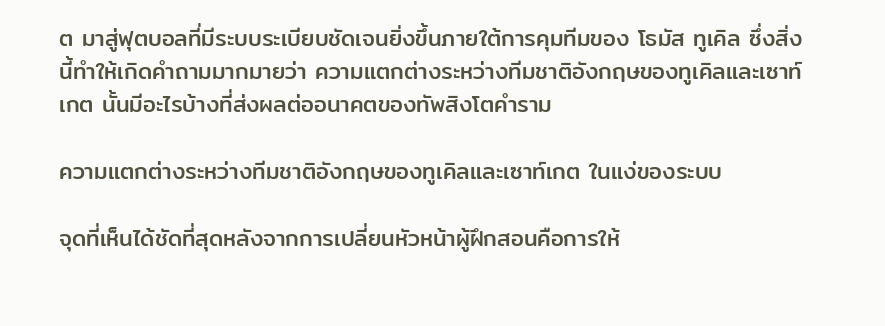ต มาสู่ฟุตบอลที่มีระบบระเบียบชัดเจนยิ่งขึ้นภายใต้การคุมทีมของ โธมัส ทูเคิล ซึ่งสิ่งนี้ทำให้เกิดคำถามมากมายว่า ความแตกต่างระหว่างทีมชาติอังกฤษของทูเคิลและเซาท์เกต นั้นมีอะไรบ้างที่ส่งผลต่ออนาคตของทัพสิงโตคำราม

ความแตกต่างระหว่างทีมชาติอังกฤษของทูเคิลและเซาท์เกต ในแง่ของระบบ

จุดที่เห็นได้ชัดที่สุดหลังจากการเปลี่ยนหัวหน้าผู้ฝึกสอนคือการให้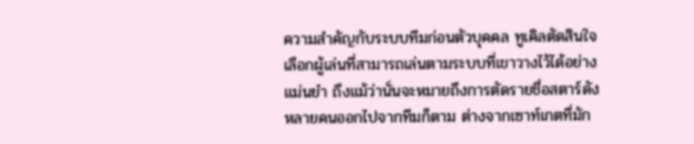ความสำคัญกับระบบทีมก่อนตัวบุคคล ทูเคิลตัดสินใจเลือกผู้เล่นที่สามารถเล่นตามระบบที่เขาวางไว้ได้อย่างแม่นยำ ถึงแม้ว่านั่นจะหมายถึงการตัดรายชื่อสตาร์ดังหลายคนออกไปจากทีมก็ตาม ต่างจากเซาท์เกตที่มัก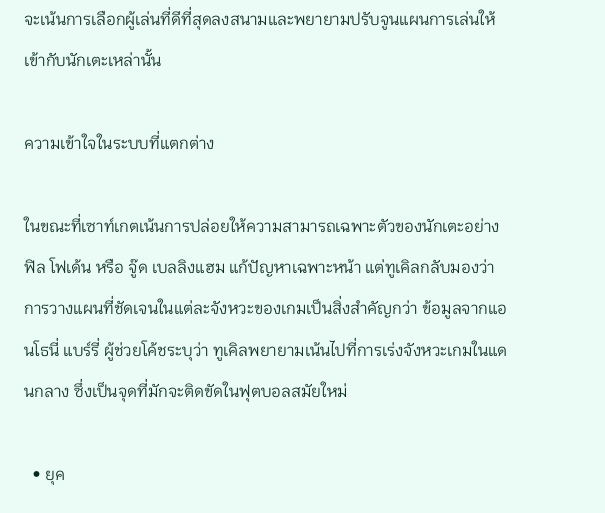จะเน้นการเลือกผู้เล่นที่ดีที่สุดลงสนามและพยายามปรับจูนแผนการเล่นให้เข้ากับนักเตะเหล่านั้น

ความเข้าใจในระบบที่แตกต่าง

ในขณะที่เซาท์เกตเน้นการปล่อยให้ความสามารถเฉพาะตัวของนักเตะอย่าง ฟิล โฟเด้น หรือ จู๊ด เบลลิงแฮม แก้ปัญหาเฉพาะหน้า แต่ทูเคิลกลับมองว่าการวางแผนที่ชัดเจนในแต่ละจังหวะของเกมเป็นสิ่งสำคัญกว่า ข้อมูลจากแอนโธนี่ แบร์รี่ ผู้ช่วยโค้ชระบุว่า ทูเคิลพยายามเน้นไปที่การเร่งจังหวะเกมในแดนกลาง ซึ่งเป็นจุดที่มักจะติดขัดในฟุตบอลสมัยใหม่

  • ยุค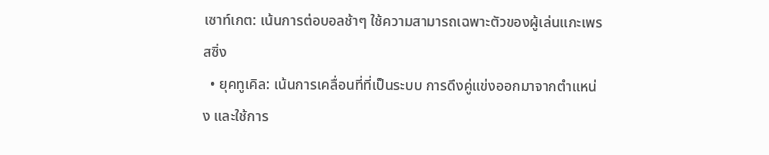เซาท์เกต: เน้นการต่อบอลช้าๆ ใช้ความสามารถเฉพาะตัวของผู้เล่นแกะเพรสซิ่ง
  • ยุคทูเคิล: เน้นการเคลื่อนที่ที่เป็นระบบ การดึงคู่แข่งออกมาจากตำแหน่ง และใช้การ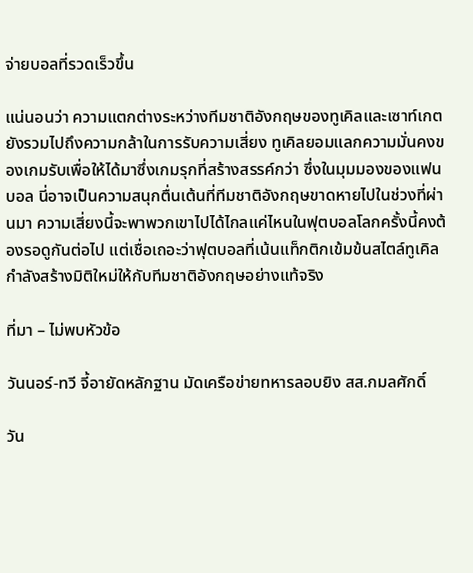จ่ายบอลที่รวดเร็วขึ้น

แน่นอนว่า ความแตกต่างระหว่างทีมชาติอังกฤษของทูเคิลและเซาท์เกต ยังรวมไปถึงความกล้าในการรับความเสี่ยง ทูเคิลยอมแลกความมั่นคงของเกมรับเพื่อให้ได้มาซึ่งเกมรุกที่สร้างสรรค์กว่า ซึ่งในมุมมองของแฟนบอล นี่อาจเป็นความสนุกตื่นเต้นที่ทีมชาติอังกฤษขาดหายไปในช่วงที่ผ่านมา ความเสี่ยงนี้จะพาพวกเขาไปได้ไกลแค่ไหนในฟุตบอลโลกครั้งนี้คงต้องรอดูกันต่อไป แต่เชื่อเถอะว่าฟุตบอลที่เน้นแท็กติกเข้มข้นสไตล์ทูเคิลกำลังสร้างมิติใหม่ให้กับทีมชาติอังกฤษอย่างแท้จริง

ที่มา – ไม่พบหัวข้อ

วันนอร์-ทวี จี้อายัดหลักฐาน มัดเครือข่ายทหารลอบยิง สส.กมลศักดิ์

วัน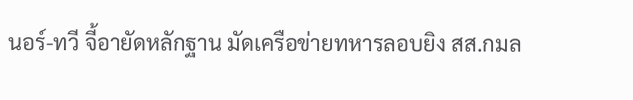นอร์-ทวี จี้อายัดหลักฐาน มัดเครือข่ายทหารลอบยิง สส.กมล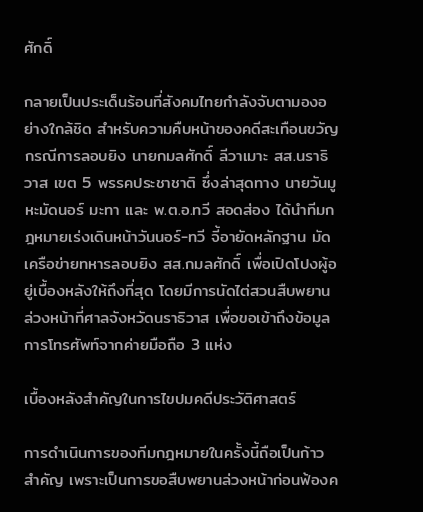ศักดิ์

กลายเป็นประเด็นร้อนที่สังคมไทยกำลังจับตามองอย่างใกล้ชิด สำหรับความคืบหน้าของคดีสะเทือนขวัญ กรณีการลอบยิง นายกมลศักดิ์ ลีวาเมาะ สส.นราธิวาส เขต 5 พรรคประชาชาติ ซึ่งล่าสุดทาง นายวันมูหะมัดนอร์ มะทา และ พ.ต.อ.ทวี สอดส่อง ได้นำทีมกฎหมายเร่งเดินหน้าวันนอร์-ทวี จี้อายัดหลักฐาน มัดเครือข่ายทหารลอบยิง สส.กมลศักดิ์ เพื่อเปิดโปงผู้อยู่เบื้องหลังให้ถึงที่สุด โดยมีการนัดไต่สวนสืบพยานล่วงหน้าที่ศาลจังหวัดนราธิวาส เพื่อขอเข้าถึงข้อมูลการโทรศัพท์จากค่ายมือถือ 3 แห่ง

เบื้องหลังสำคัญในการไขปมคดีประวัติศาสตร์

การดำเนินการของทีมกฎหมายในครั้งนี้ถือเป็นก้าวสำคัญ เพราะเป็นการขอสืบพยานล่วงหน้าก่อนฟ้องค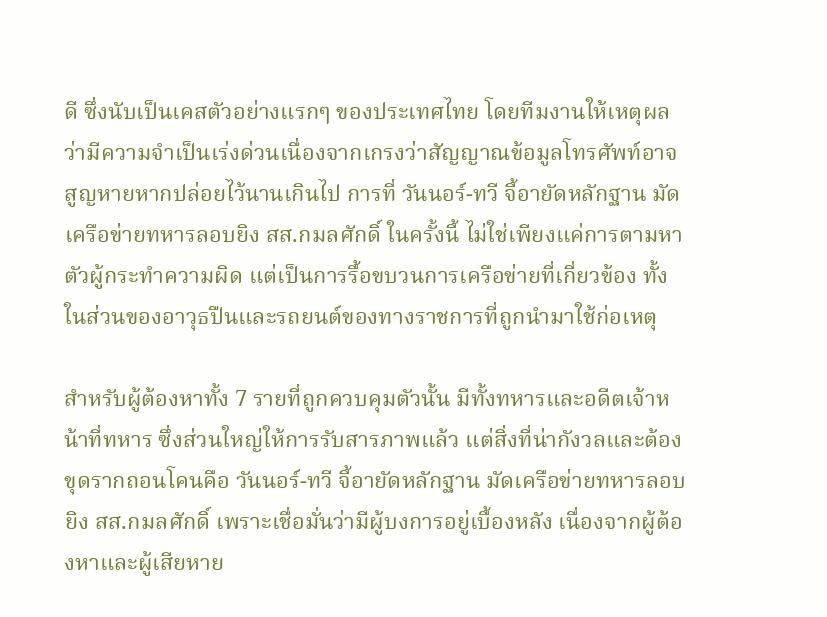ดี ซึ่งนับเป็นเคสตัวอย่างแรกๆ ของประเทศไทย โดยทีมงานให้เหตุผลว่ามีความจำเป็นเร่งด่วนเนื่องจากเกรงว่าสัญญาณข้อมูลโทรศัพท์อาจสูญหายหากปล่อยไว้นานเกินไป การที่ วันนอร์-ทวี จี้อายัดหลักฐาน มัดเครือข่ายทหารลอบยิง สส.กมลศักดิ์ ในครั้งนี้ ไม่ใช่เพียงแค่การตามหาตัวผู้กระทำความผิด แต่เป็นการรื้อขบวนการเครือข่ายที่เกี่ยวข้อง ทั้งในส่วนของอาวุธปืนและรถยนต์ของทางราชการที่ถูกนำมาใช้ก่อเหตุ

สำหรับผู้ต้องหาทั้ง 7 รายที่ถูกควบคุมตัวนั้น มีทั้งทหารและอดีตเจ้าหน้าที่ทหาร ซึ่งส่วนใหญ่ให้การรับสารภาพแล้ว แต่สิ่งที่น่ากังวลและต้องขุดรากถอนโคนคือ วันนอร์-ทวี จี้อายัดหลักฐาน มัดเครือข่ายทหารลอบยิง สส.กมลศักดิ์ เพราะเชื่อมั่นว่ามีผู้บงการอยู่เบื้องหลัง เนื่องจากผู้ต้องหาและผู้เสียหาย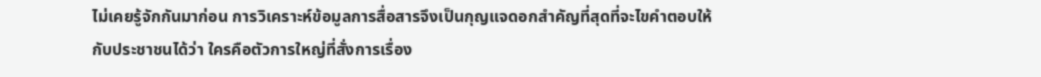ไม่เคยรู้จักกันมาก่อน การวิเคราะห์ข้อมูลการสื่อสารจึงเป็นกุญแจดอกสำคัญที่สุดที่จะไขคำตอบให้กับประชาชนได้ว่า ใครคือตัวการใหญ่ที่สั่งการเรื่อง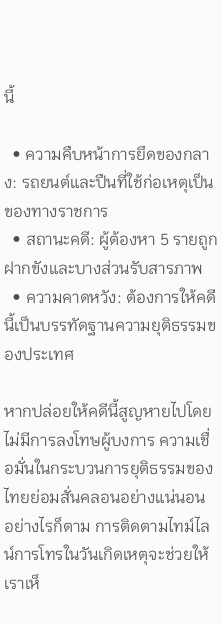นี้

  • ความคืบหน้าการยึดของกลาง: รถยนต์และปืนที่ใช้ก่อเหตุเป็นของทางราชการ
  • สถานะคดี: ผู้ต้องหา 5 รายถูกฝากขังและบางส่วนรับสารภาพ
  • ความคาดหวัง: ต้องการให้คดีนี้เป็นบรรทัดฐานความยุติธรรมของประเทศ

หากปล่อยให้คดีนี้สูญหายไปโดยไม่มีการลงโทษผู้บงการ ความเชื่อมั่นในกระบวนการยุติธรรมของไทยย่อมสั่นคลอนอย่างแน่นอน อย่างไรก็ตาม การติดตามไทม์ไลน์การโทรในวันเกิดเหตุจะช่วยให้เราเห็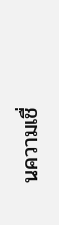นความเชื่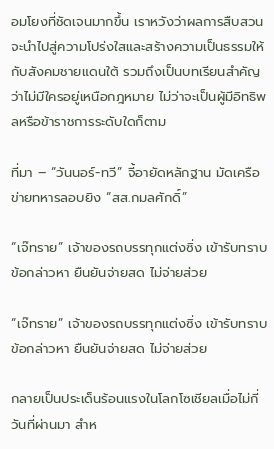อมโยงที่ชัดเจนมากขึ้น เราหวังว่าผลการสืบสวนจะนำไปสู่ความโปร่งใสและสร้างความเป็นธรรมให้กับสังคมชายแดนใต้ รวมถึงเป็นบทเรียนสำคัญว่าไม่มีใครอยู่เหนือกฎหมาย ไม่ว่าจะเป็นผู้มีอิทธิพลหรือข้าราชการระดับใดก็ตาม

ที่มา – “วันนอร์-ทวี” จี้อายัดหลักฐาน มัดเครือข่ายทหารลอบยิง “สส.กมลศักดิ์”

“เจ๊ทราย” เจ้าของรถบรรทุกแต่งซิ่ง เข้ารับทราบข้อกล่าวหา ยืนยันจ่ายสด ไม่จ่ายส่วย

“เจ๊ทราย” เจ้าของรถบรรทุกแต่งซิ่ง เข้ารับทราบข้อกล่าวหา ยืนยันจ่ายสด ไม่จ่ายส่วย

กลายเป็นประเด็นร้อนแรงในโลกโซเชียลเมื่อไม่กี่วันที่ผ่านมา สำห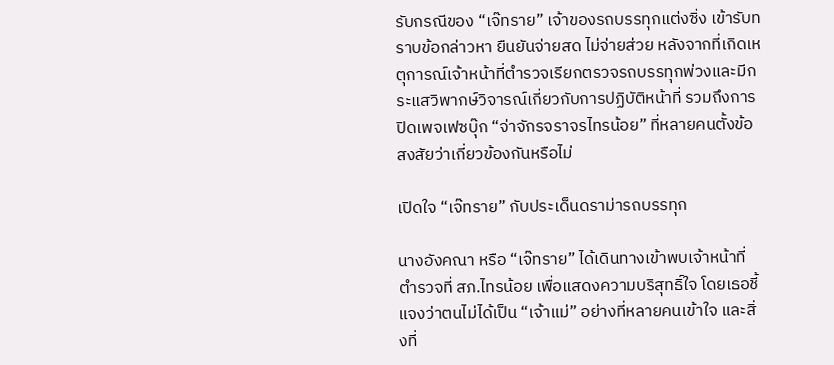รับกรณีของ “เจ๊ทราย” เจ้าของรถบรรทุกแต่งซิ่ง เข้ารับทราบข้อกล่าวหา ยืนยันจ่ายสด ไม่จ่ายส่วย หลังจากที่เกิดเหตุการณ์เจ้าหน้าที่ตำรวจเรียกตรวจรถบรรทุกพ่วงและมีกระแสวิพากษ์วิจารณ์เกี่ยวกับการปฏิบัติหน้าที่ รวมถึงการปิดเพจเฟซบุ๊ก “จ่าจักรจราจรไทรน้อย” ที่หลายคนตั้งข้อสงสัยว่าเกี่ยวข้องกันหรือไม่

เปิดใจ “เจ๊ทราย” กับประเด็นดราม่ารถบรรทุก

นางอังคณา หรือ “เจ๊ทราย” ได้เดินทางเข้าพบเจ้าหน้าที่ตำรวจที่ สภ.ไทรน้อย เพื่อแสดงความบริสุทธิ์ใจ โดยเธอชี้แจงว่าตนไม่ได้เป็น “เจ้าแม่” อย่างที่หลายคนเข้าใจ และสิ่งที่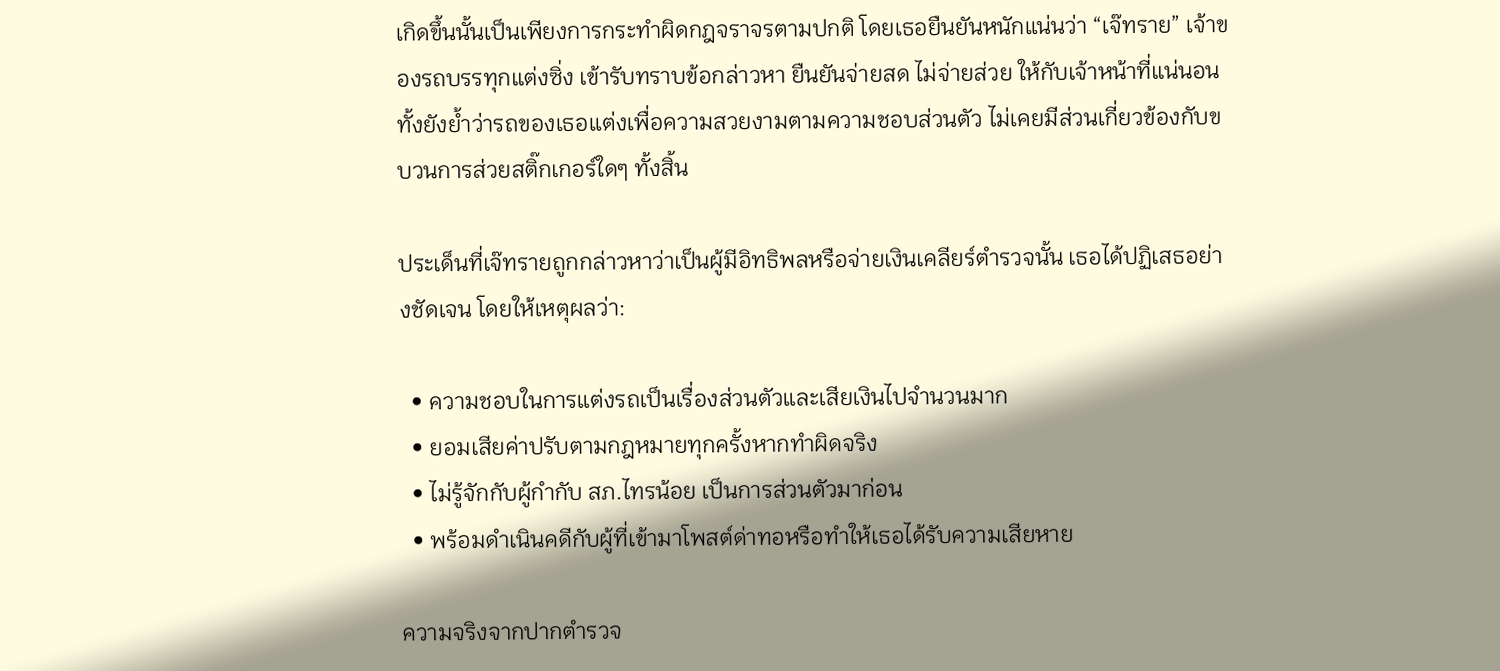เกิดขึ้นนั้นเป็นเพียงการกระทำผิดกฎจราจรตามปกติ โดยเธอยืนยันหนักแน่นว่า “เจ๊ทราย” เจ้าของรถบรรทุกแต่งซิ่ง เข้ารับทราบข้อกล่าวหา ยืนยันจ่ายสด ไม่จ่ายส่วย ให้กับเจ้าหน้าที่แน่นอน ทั้งยังย้ำว่ารถของเธอแต่งเพื่อความสวยงามตามความชอบส่วนตัว ไม่เคยมีส่วนเกี่ยวข้องกับขบวนการส่วยสติ๊กเกอร์ใดๆ ทั้งสิ้น

ประเด็นที่เจ๊ทรายถูกกล่าวหาว่าเป็นผู้มีอิทธิพลหรือจ่ายเงินเคลียร์ตำรวจนั้น เธอได้ปฏิเสธอย่างชัดเจน โดยให้เหตุผลว่า:

  • ความชอบในการแต่งรถเป็นเรื่องส่วนตัวและเสียเงินไปจำนวนมาก
  • ยอมเสียค่าปรับตามกฎหมายทุกครั้งหากทำผิดจริง
  • ไม่รู้จักกับผู้กำกับ สภ.ไทรน้อย เป็นการส่วนตัวมาก่อน
  • พร้อมดำเนินคดีกับผู้ที่เข้ามาโพสต์ด่าทอหรือทำให้เธอได้รับความเสียหาย

ความจริงจากปากตำรวจ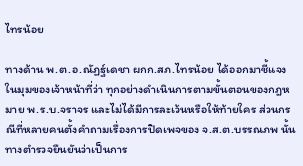ไทรน้อย

ทางด้าน พ.ต.อ.ณัฏฐ์เดชา ผกก.สภ.ไทรน้อย ได้ออกมาชี้แจงในมุมของเจ้าหน้าที่ว่า ทุกอย่างดำเนินการตามขั้นตอนของกฎหมาย พ.ร.บ.จราจร และไม่ได้มีการละเว้นหรือให้ท้ายใคร ส่วนกรณีที่หลายคนตั้งคำถามเรื่องการปิดเพจของ จ.ส.ต.บรรณภพ นั้น ทางตำรวจยืนยันว่าเป็นการ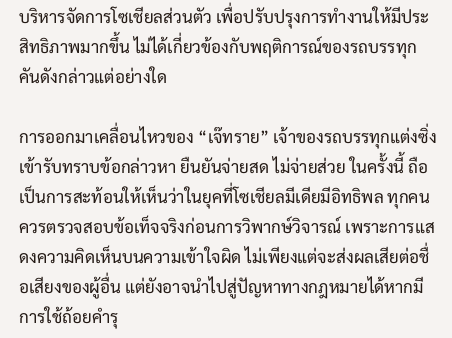บริหารจัดการโซเชียลส่วนตัว เพื่อปรับปรุงการทำงานให้มีประสิทธิภาพมากขึ้น ไม่ได้เกี่ยวข้องกับพฤติการณ์ของรถบรรทุกคันดังกล่าวแต่อย่างใด

การออกมาเคลื่อนไหวของ “เจ๊ทราย” เจ้าของรถบรรทุกแต่งซิ่ง เข้ารับทราบข้อกล่าวหา ยืนยันจ่ายสด ไม่จ่ายส่วย ในครั้งนี้ ถือเป็นการสะท้อนให้เห็นว่าในยุคที่โซเชียลมีเดียมีอิทธิพล ทุกคนควรตรวจสอบข้อเท็จจริงก่อนการวิพากษ์วิจารณ์ เพราะการแสดงความคิดเห็นบนความเข้าใจผิด ไม่เพียงแต่จะส่งผลเสียต่อชื่อเสียงของผู้อื่น แต่ยังอาจนำไปสู่ปัญหาทางกฎหมายได้หากมีการใช้ถ้อยคำรุ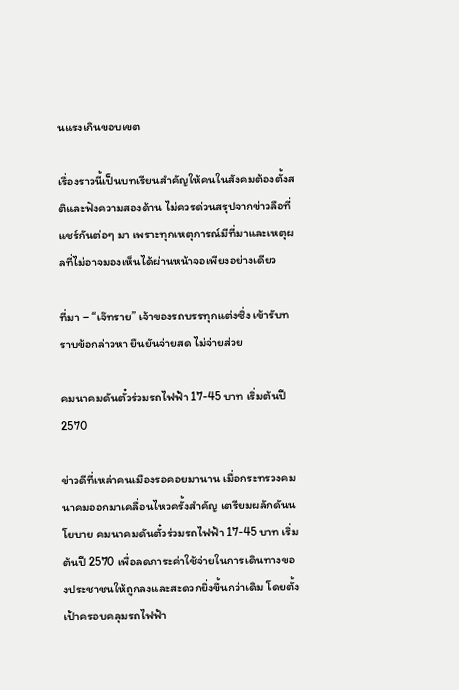นแรงเกินขอบเขต

เรื่องราวนี้เป็นบทเรียนสำคัญให้คนในสังคมต้องตั้งสติและฟังความสองด้าน ไม่ควรด่วนสรุปจากข่าวลือที่แชร์กันต่อๆ มา เพราะทุกเหตุการณ์มีที่มาและเหตุผลที่ไม่อาจมองเห็นได้ผ่านหน้าจอเพียงอย่างเดียว

ที่มา – “เจ๊ทราย” เจ้าของรถบรรทุกแต่งซิ่ง เข้ารับทราบข้อกล่าวหา ยืนยันจ่ายสด ไม่จ่ายส่วย

คมนาคมดันตั๋วร่วมรถไฟฟ้า 17-45 บาท เริ่มต้นปี 2570

ข่าวดีที่เหล่าคนเมืองรอคอยมานาน เมื่อกระทรวงคมนาคมออกมาเคลื่อนไหวครั้งสำคัญ เตรียมผลักดันนโยบาย คมนาคมดันตั๋วร่วมรถไฟฟ้า 17-45 บาท เริ่มต้นปี 2570 เพื่อลดภาระค่าใช้จ่ายในการเดินทางของประชาชนให้ถูกลงและสะดวกยิ่งขึ้นกว่าเดิม โดยตั้งเป้าครอบคลุมรถไฟฟ้า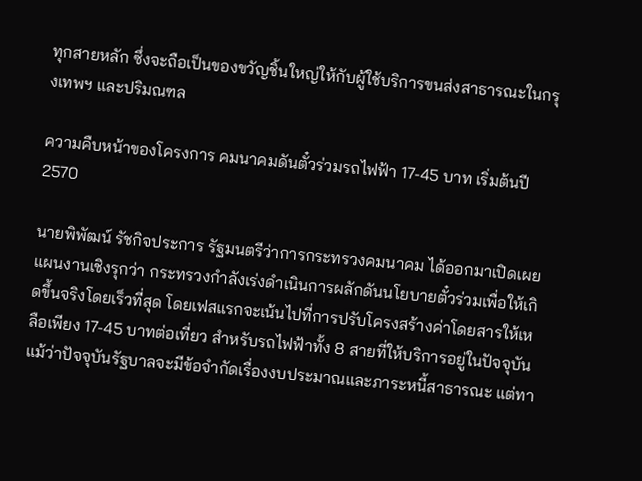ทุกสายหลัก ซึ่งจะถือเป็นของขวัญชิ้นใหญ่ให้กับผู้ใช้บริการขนส่งสาธารณะในกรุงเทพฯ และปริมณฑล

ความคืบหน้าของโครงการ คมนาคมดันตั๋วร่วมรถไฟฟ้า 17-45 บาท เริ่มต้นปี 2570

นายพิพัฒน์ รัชกิจประการ รัฐมนตรีว่าการกระทรวงคมนาคม ได้ออกมาเปิดเผยแผนงานเชิงรุกว่า กระทรวงกำลังเร่งดำเนินการผลักดันนโยบายตั๋วร่วมเพื่อให้เกิดขึ้นจริงโดยเร็วที่สุด โดยเฟสแรกจะเน้นไปที่การปรับโครงสร้างค่าโดยสารให้เหลือเพียง 17-45 บาทต่อเที่ยว สำหรับรถไฟฟ้าทั้ง 8 สายที่ให้บริการอยู่ในปัจจุบัน แม้ว่าปัจจุบันรัฐบาลจะมีข้อจำกัดเรื่องงบประมาณและภาระหนี้สาธารณะ แต่ทา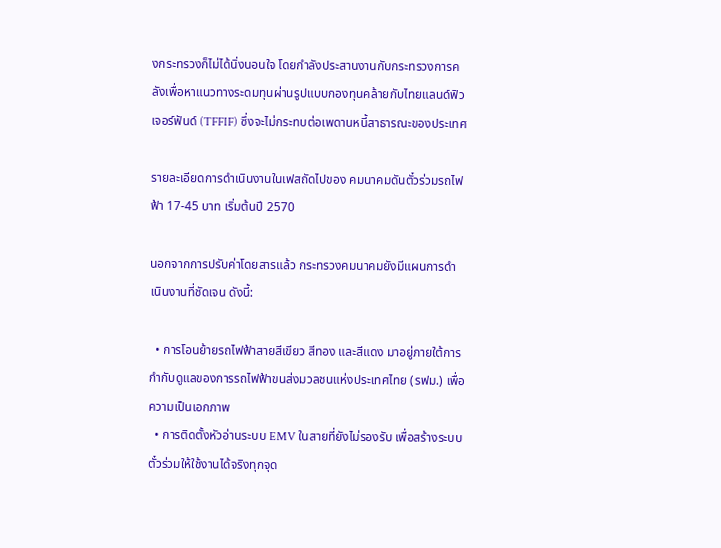งกระทรวงก็ไม่ได้นิ่งนอนใจ โดยกำลังประสานงานกับกระทรวงการคลังเพื่อหาแนวทางระดมทุนผ่านรูปแบบกองทุนคล้ายกับไทยแลนด์ฟิวเจอร์ฟันด์ (TFFIF) ซึ่งจะไม่กระทบต่อเพดานหนี้สาธารณะของประเทศ

รายละเอียดการดำเนินงานในเฟสถัดไปของ คมนาคมดันตั๋วร่วมรถไฟฟ้า 17-45 บาท เริ่มต้นปี 2570

นอกจากการปรับค่าโดยสารแล้ว กระทรวงคมนาคมยังมีแผนการดำเนินงานที่ชัดเจน ดังนี้:

  • การโอนย้ายรถไฟฟ้าสายสีเขียว สีทอง และสีแดง มาอยู่ภายใต้การกำกับดูแลของการรถไฟฟ้าขนส่งมวลชนแห่งประเทศไทย (รฟม.) เพื่อความเป็นเอกภาพ
  • การติดตั้งหัวอ่านระบบ EMV ในสายที่ยังไม่รองรับ เพื่อสร้างระบบตั๋วร่วมให้ใช้งานได้จริงทุกจุด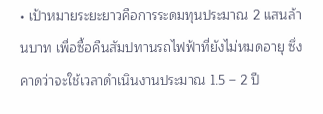• เป้าหมายระยะยาวคือการระดมทุนประมาณ 2 แสนล้านบาท เพื่อซื้อคืนสัมปทานรถไฟฟ้าที่ยังไม่หมดอายุ ซึ่งคาดว่าจะใช้เวลาดำเนินงานประมาณ 1.5 – 2 ปี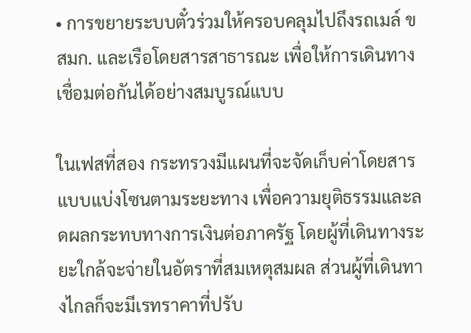• การขยายระบบตั๋วร่วมให้ครอบคลุมไปถึงรถเมล์ ขสมก. และเรือโดยสารสาธารณะ เพื่อให้การเดินทางเชื่อมต่อกันได้อย่างสมบูรณ์แบบ

ในเฟสที่สอง กระทรวงมีแผนที่จะจัดเก็บค่าโดยสารแบบแบ่งโซนตามระยะทาง เพื่อความยุติธรรมและลดผลกระทบทางการเงินต่อภาครัฐ โดยผู้ที่เดินทางระยะใกล้จะจ่ายในอัตราที่สมเหตุสมผล ส่วนผู้ที่เดินทางไกลก็จะมีเรทราคาที่ปรับ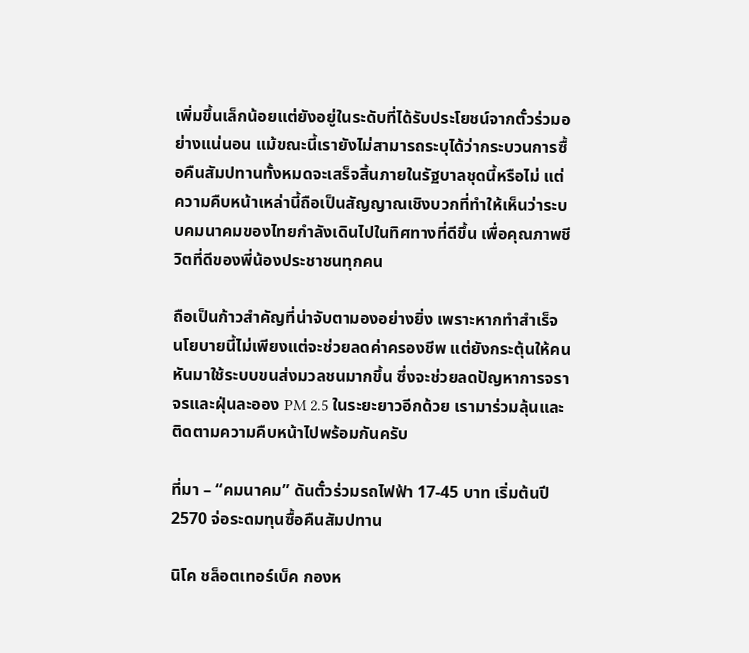เพิ่มขึ้นเล็กน้อยแต่ยังอยู่ในระดับที่ได้รับประโยชน์จากตั๋วร่วมอย่างแน่นอน แม้ขณะนี้เรายังไม่สามารถระบุได้ว่ากระบวนการซื้อคืนสัมปทานทั้งหมดจะเสร็จสิ้นภายในรัฐบาลชุดนี้หรือไม่ แต่ความคืบหน้าเหล่านี้ถือเป็นสัญญาณเชิงบวกที่ทำให้เห็นว่าระบบคมนาคมของไทยกำลังเดินไปในทิศทางที่ดีขึ้น เพื่อคุณภาพชีวิตที่ดีของพี่น้องประชาชนทุกคน

ถือเป็นก้าวสำคัญที่น่าจับตามองอย่างยิ่ง เพราะหากทำสำเร็จ นโยบายนี้ไม่เพียงแต่จะช่วยลดค่าครองชีพ แต่ยังกระตุ้นให้คนหันมาใช้ระบบขนส่งมวลชนมากขึ้น ซึ่งจะช่วยลดปัญหาการจราจรและฝุ่นละออง PM 2.5 ในระยะยาวอีกด้วย เรามาร่วมลุ้นและติดตามความคืบหน้าไปพร้อมกันครับ

ที่มา – “คมนาคม” ดันตั๋วร่วมรถไฟฟ้า 17-45 บาท เริ่มต้นปี 2570 จ่อระดมทุนซื้อคืนสัมปทาน

นิโค ชล็อตเทอร์เบ็ค กองห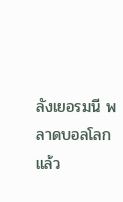ลังเยอรมนี พลาดบอลโลกแล้ว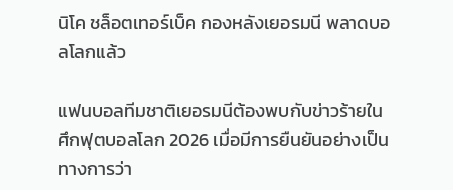นิโค ชล็อตเทอร์เบ็ค กองหลังเยอรมนี พลาดบอลโลกแล้ว

แฟนบอลทีมชาติเยอรมนีต้องพบกับข่าวร้ายในศึกฟุตบอลโลก 2026 เมื่อมีการยืนยันอย่างเป็นทางการว่า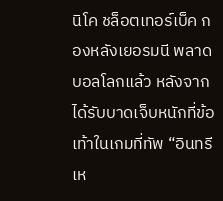นิโค ชล็อตเทอร์เบ็ค กองหลังเยอรมนี พลาดบอลโลกแล้ว หลังจากได้รับบาดเจ็บหนักที่ข้อเท้าในเกมที่ทัพ “อินทรีเห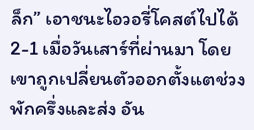ล็ก” เอาชนะไอวอรี่โคสต์ไปได้ 2-1 เมื่อวันเสาร์ที่ผ่านมา โดยเขาถูกเปลี่ยนตัวออกตั้งแตช่วงพักครึ่งและส่ง อัน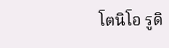โตนิโอ รูดิ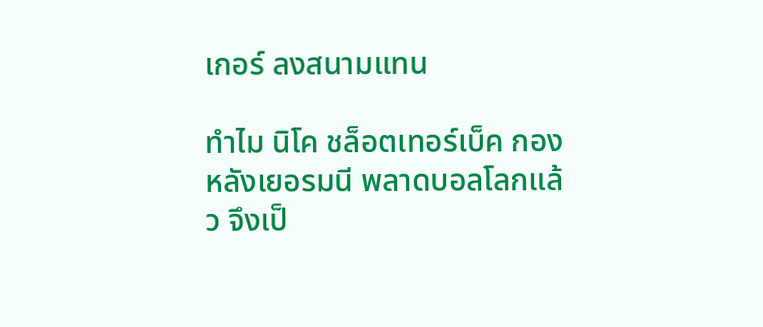เกอร์ ลงสนามแทน

ทำไม นิโค ชล็อตเทอร์เบ็ค กองหลังเยอรมนี พลาดบอลโลกแล้ว จึงเป็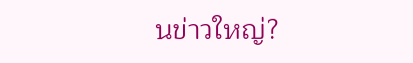นข่าวใหญ่?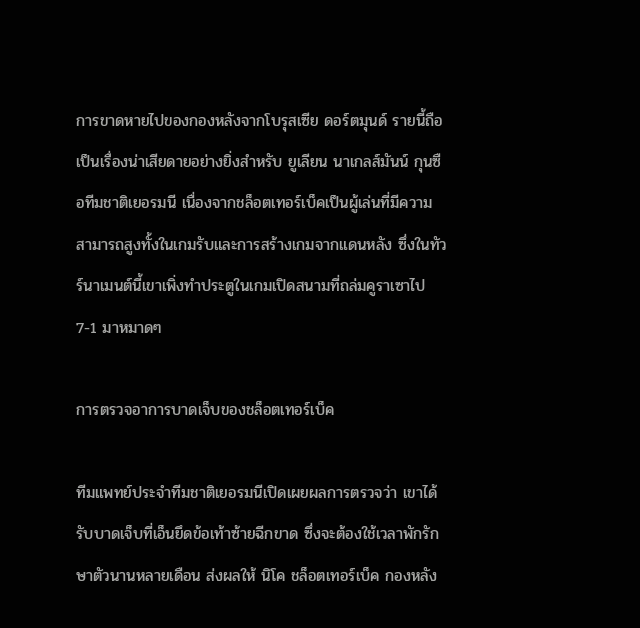การขาดหายไปของกองหลังจากโบรุสเซีย ดอร์ตมุนด์ รายนี้ถือเป็นเรื่องน่าเสียดายอย่างยิ่งสำหรับ ยูเลียน นาเกลส์มันน์ กุนซือทีมชาติเยอรมนี เนื่องจากชล็อตเทอร์เบ็คเป็นผู้เล่นที่มีความสามารถสูงทั้งในเกมรับและการสร้างเกมจากแดนหลัง ซึ่งในทัวร์นาเมนต์นี้เขาเพิ่งทำประตูในเกมเปิดสนามที่ถล่มคูราเซาไป 7-1 มาหมาดๆ

การตรวจอาการบาดเจ็บของชล็อตเทอร์เบ็ค

ทีมแพทย์ประจำทีมชาติเยอรมนีเปิดเผยผลการตรวจว่า เขาได้รับบาดเจ็บที่เอ็นยึดข้อเท้าซ้ายฉีกขาด ซึ่งจะต้องใช้เวลาพักรักษาตัวนานหลายเดือน ส่งผลให้ นิโค ชล็อตเทอร์เบ็ค กองหลัง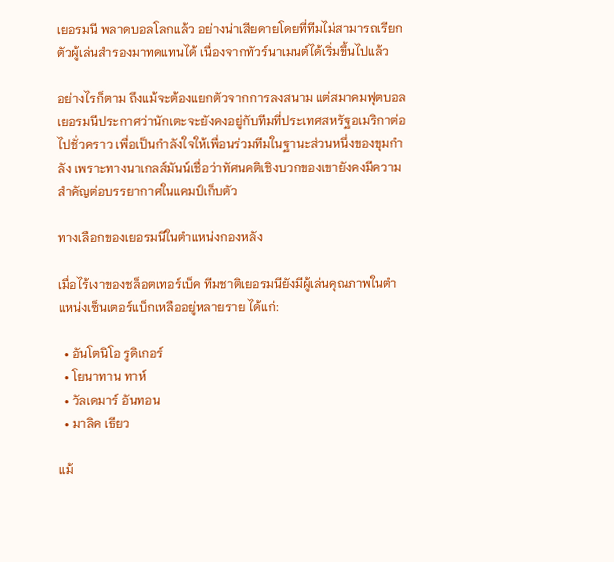เยอรมนี พลาดบอลโลกแล้ว อย่างน่าเสียดายโดยที่ทีมไม่สามารถเรียกตัวผู้เล่นสำรองมาทดแทนได้ เนื่องจากทัวร์นาเมนต์ได้เริ่มขึ้นไปแล้ว

อย่างไรก็ตาม ถึงแม้จะต้องแยกตัวจากการลงสนาม แต่สมาคมฟุตบอลเยอรมนีประกาศว่านักเตะจะยังคงอยู่กับทีมที่ประเทศสหรัฐอเมริกาต่อไปชั่วคราว เพื่อเป็นกำลังใจให้เพื่อนร่วมทีมในฐานะส่วนหนึ่งของขุมกำลัง เพราะทางนาเกลส์มันน์เชื่อว่าทัศนคติเชิงบวกของเขายังคงมีความสำคัญต่อบรรยากาศในแคมป์เก็บตัว

ทางเลือกของเยอรมนีในตำแหน่งกองหลัง

เมื่อไร้เงาของชล็อตเทอร์เบ็ค ทีมชาติเยอรมนียังมีผู้เล่นคุณภาพในตำแหน่งเซ็นเตอร์แบ็กเหลืออยู่หลายราย ได้แก่:

  • อันโตนิโอ รูดิเกอร์
  • โยนาทาน ทาห์
  • วัลเดมาร์ อันทอน
  • มาลิค เธียว

แม้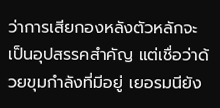ว่าการเสียกองหลังตัวหลักจะเป็นอุปสรรคสำคัญ แต่เชื่อว่าด้วยขุมกำลังที่มีอยู่ เยอรมนียัง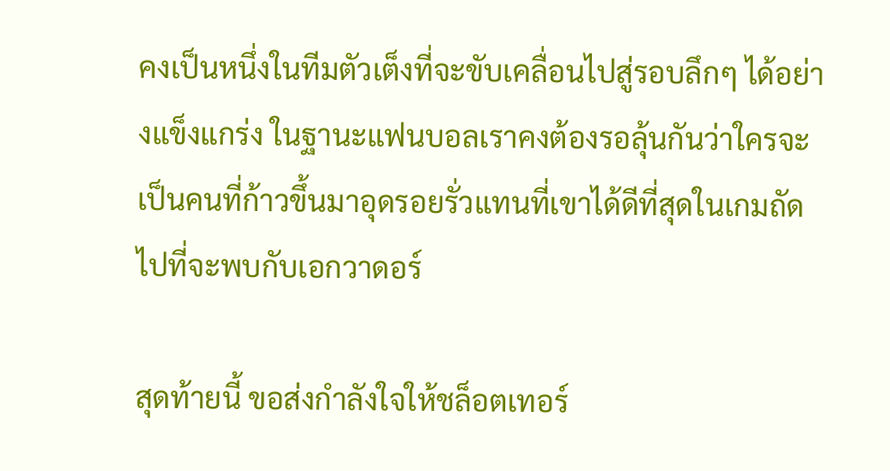คงเป็นหนึ่งในทีมตัวเต็งที่จะขับเคลื่อนไปสู่รอบลึกๆ ได้อย่างแข็งแกร่ง ในฐานะแฟนบอลเราคงต้องรอลุ้นกันว่าใครจะเป็นคนที่ก้าวขึ้นมาอุดรอยรั่วแทนที่เขาได้ดีที่สุดในเกมถัดไปที่จะพบกับเอกวาดอร์

สุดท้ายนี้ ขอส่งกำลังใจให้ชล็อตเทอร์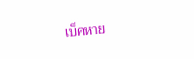เบ็คหาย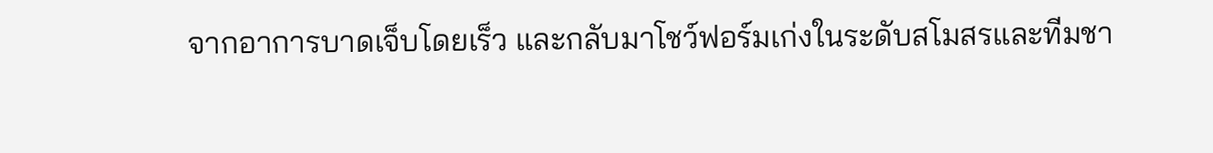จากอาการบาดเจ็บโดยเร็ว และกลับมาโชว์ฟอร์มเก่งในระดับสโมสรและทีมชา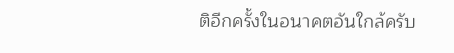ติอีกครั้งในอนาคตอันใกล้ครับ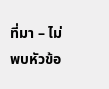ที่มา – ไม่พบหัวข้อ